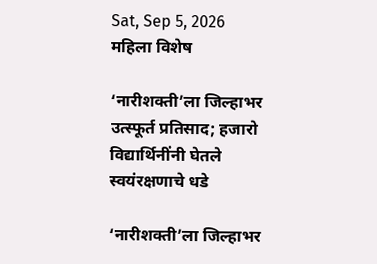Sat, Sep 5, 2026
महिला विशेष

‘नारीशक्ती’ला जिल्हाभर उत्स्फूर्त प्रतिसाद; हजारो विद्यार्थिनींनी घेतले स्वयंरक्षणाचे धडे

‘नारीशक्ती’ला जिल्हाभर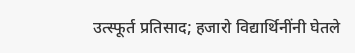उत्स्फूर्त प्रतिसाद; हजारो विद्यार्थिनींनी घेतले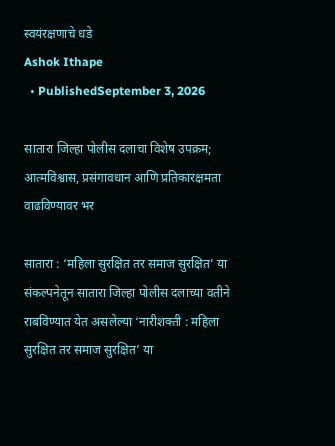स्वयंरक्षणाचे धडे
Ashok Ithape
  • PublishedSeptember 3, 2026

सातारा जिल्हा पोलीस दलाचा विशेष उपक्रम; आत्मविश्वास, प्रसंगावधान आणि प्रतिकारक्षमता वाढविण्यावर भर

सातारा : ‘महिला सुरक्षित तर समाज सुरक्षित’ या संकल्पनेतून सातारा जिल्हा पोलीस दलाच्या वतीने राबविण्यात येत असलेल्या ‘नारीशक्ती : महिला सुरक्षित तर समाज सुरक्षित’ या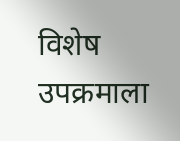विशेष उपक्रमाला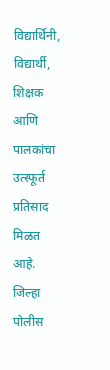विद्यार्थिनी, विद्यार्थी, शिक्षक आणि पालकांचा उत्स्फूर्त प्रतिसाद मिळत आहे. जिल्हा पोलीस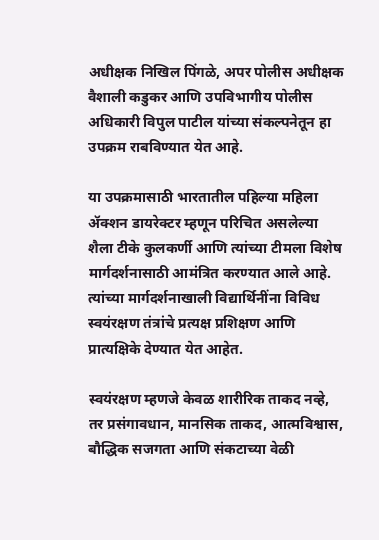अधीक्षक निखिल पिंगळे, अपर पोलीस अधीक्षक वैशाली कडुकर आणि उपविभागीय पोलीस अधिकारी विपुल पाटील यांच्या संकल्पनेतून हा उपक्रम राबविण्यात येत आहे.

या उपक्रमासाठी भारतातील पहिल्या महिला ॲक्शन डायरेक्टर म्हणून परिचित असलेल्या शैला टीके कुलकर्णी आणि त्यांच्या टीमला विशेष मार्गदर्शनासाठी आमंत्रित करण्यात आले आहे. त्यांच्या मार्गदर्शनाखाली विद्यार्थिनींना विविध स्वयंरक्षण तंत्रांचे प्रत्यक्ष प्रशिक्षण आणि प्रात्यक्षिके देण्यात येत आहेत.

स्वयंरक्षण म्हणजे केवळ शारीरिक ताकद नव्हे, तर प्रसंगावधान, मानसिक ताकद, आत्मविश्वास, बौद्धिक सजगता आणि संकटाच्या वेळी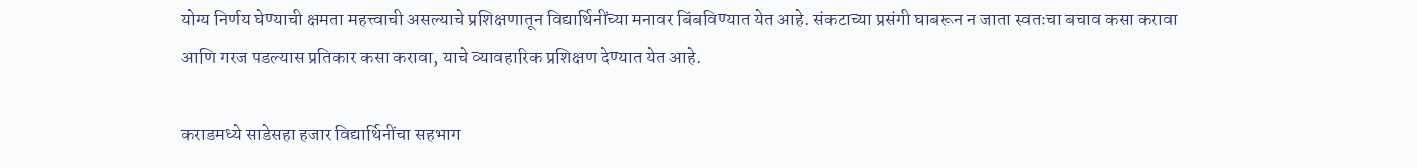योग्य निर्णय घेण्याची क्षमता महत्त्वाची असल्याचे प्रशिक्षणातून विद्यार्थिनींच्या मनावर बिंबविण्यात येत आहे. संकटाच्या प्रसंगी घाबरून न जाता स्वतःचा बचाव कसा करावा आणि गरज पडल्यास प्रतिकार कसा करावा, याचे व्यावहारिक प्रशिक्षण देण्यात येत आहे.

कराडमध्ये साडेसहा हजार विद्यार्थिनींचा सहभाग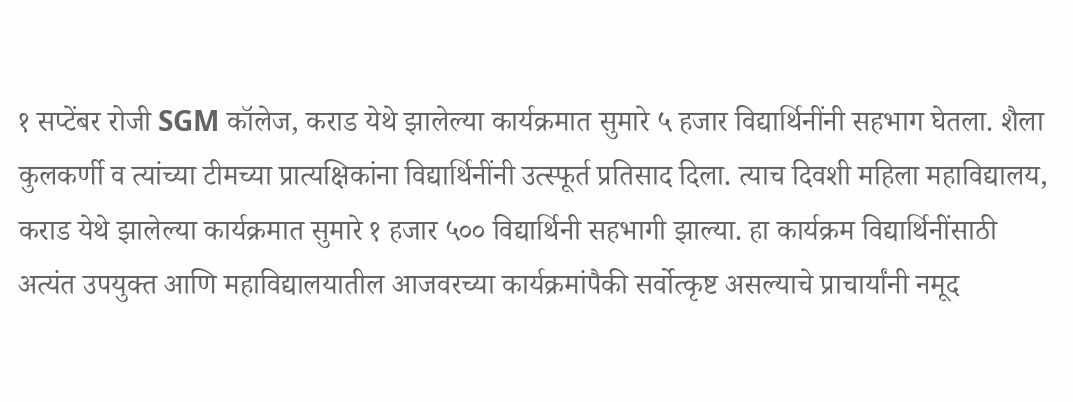१ सप्टेंबर रोजी SGM कॉलेज, कराड येथे झालेल्या कार्यक्रमात सुमारे ५ हजार विद्यार्थिनींनी सहभाग घेतला. शैला कुलकर्णी व त्यांच्या टीमच्या प्रात्यक्षिकांना विद्यार्थिनींनी उत्स्फूर्त प्रतिसाद दिला. त्याच दिवशी महिला महाविद्यालय, कराड येथे झालेल्या कार्यक्रमात सुमारे १ हजार ५०० विद्यार्थिनी सहभागी झाल्या. हा कार्यक्रम विद्यार्थिनींसाठी अत्यंत उपयुक्त आणि महाविद्यालयातील आजवरच्या कार्यक्रमांपैकी सर्वोत्कृष्ट असल्याचे प्राचार्यांनी नमूद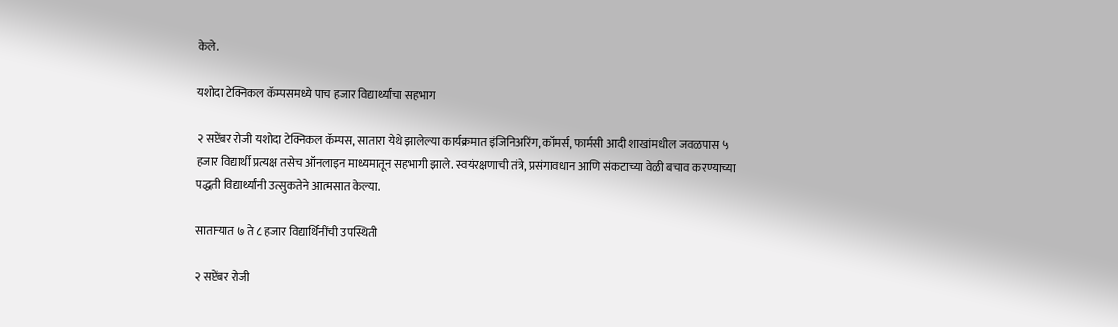केले.

यशोदा टेक्निकल कॅम्पसमध्ये पाच हजार विद्यार्थ्यांचा सहभाग

२ सप्टेंबर रोजी यशोदा टेक्निकल कॅम्पस, सातारा येथे झालेल्या कार्यक्रमात इंजिनिअरिंग, कॉमर्स, फार्मसी आदी शाखांमधील जवळपास ५ हजार विद्यार्थी प्रत्यक्ष तसेच ऑनलाइन माध्यमातून सहभागी झाले. स्वयंरक्षणाची तंत्रे, प्रसंगावधान आणि संकटाच्या वेळी बचाव करण्याच्या पद्धती विद्यार्थ्यांनी उत्सुकतेने आत्मसात केल्या.

साताऱ्यात ७ ते ८ हजार विद्यार्थिनींची उपस्थिती

२ सप्टेंबर रोजी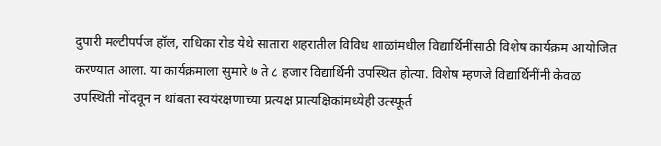दुपारी मल्टीपर्पज हॉल, राधिका रोड येथे सातारा शहरातील विविध शाळांमधील विद्यार्थिनींसाठी विशेष कार्यक्रम आयोजित करण्यात आला. या कार्यक्रमाला सुमारे ७ ते ८ हजार विद्यार्थिनी उपस्थित होत्या. विशेष म्हणजे विद्यार्थिनींनी केवळ उपस्थिती नोंदवून न थांबता स्वयंरक्षणाच्या प्रत्यक्ष प्रात्यक्षिकांमध्येही उत्स्फूर्त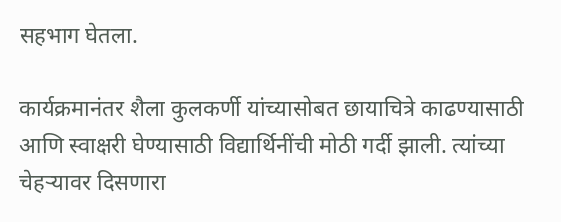सहभाग घेतला.

कार्यक्रमानंतर शैला कुलकर्णी यांच्यासोबत छायाचित्रे काढण्यासाठी आणि स्वाक्षरी घेण्यासाठी विद्यार्थिनींची मोठी गर्दी झाली. त्यांच्या चेहऱ्यावर दिसणारा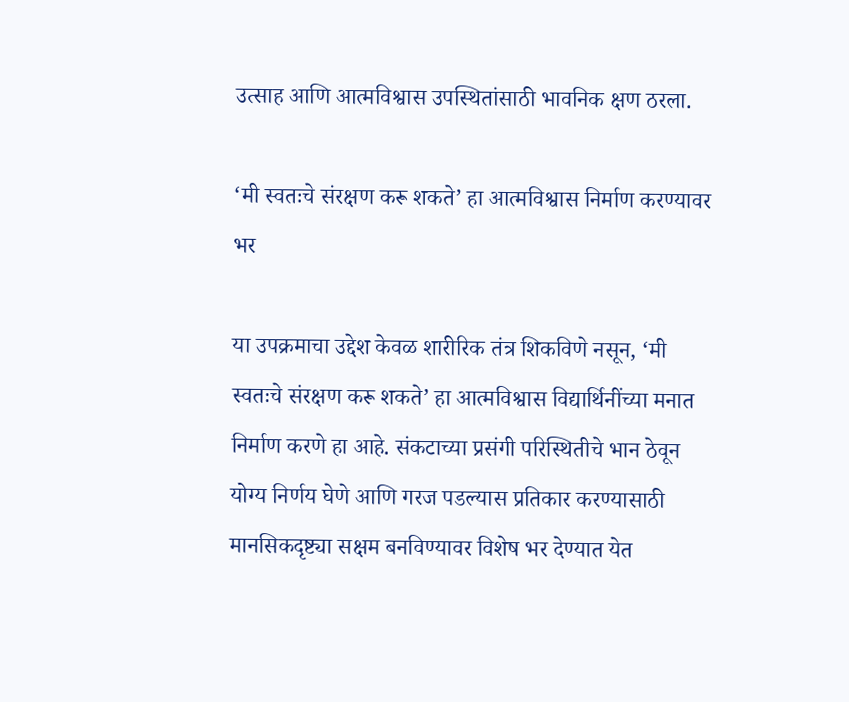उत्साह आणि आत्मविश्वास उपस्थितांसाठी भावनिक क्षण ठरला.

‘मी स्वतःचे संरक्षण करू शकते’ हा आत्मविश्वास निर्माण करण्यावर भर

या उपक्रमाचा उद्देश केवळ शारीरिक तंत्र शिकविणे नसून, ‘मी स्वतःचे संरक्षण करू शकते’ हा आत्मविश्वास विद्यार्थिनींच्या मनात निर्माण करणे हा आहे. संकटाच्या प्रसंगी परिस्थितीचे भान ठेवून योग्य निर्णय घेणे आणि गरज पडल्यास प्रतिकार करण्यासाठी मानसिकदृष्ट्या सक्षम बनविण्यावर विशेष भर देण्यात येत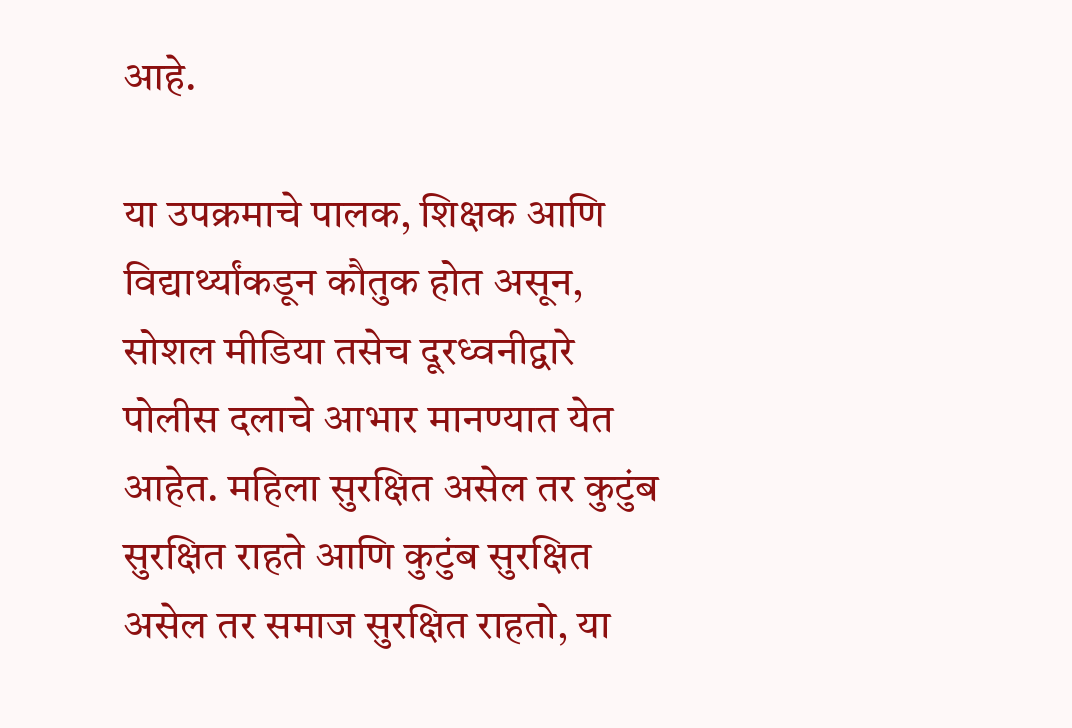आहे.

या उपक्रमाचे पालक, शिक्षक आणि विद्यार्थ्यांकडून कौतुक होत असून, सोशल मीडिया तसेच दूरध्वनीद्वारे पोलीस दलाचे आभार मानण्यात येत आहेत. महिला सुरक्षित असेल तर कुटुंब सुरक्षित राहते आणि कुटुंब सुरक्षित असेल तर समाज सुरक्षित राहतो, या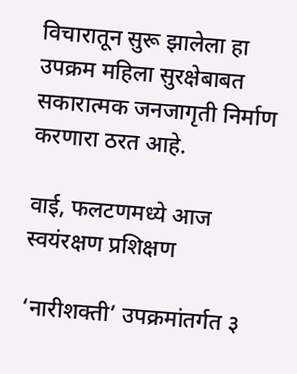विचारातून सुरू झालेला हा उपक्रम महिला सुरक्षेबाबत सकारात्मक जनजागृती निर्माण करणारा ठरत आहे.

वाई, फलटणमध्ये आज स्वयंरक्षण प्रशिक्षण

‘नारीशक्ती’ उपक्रमांतर्गत ३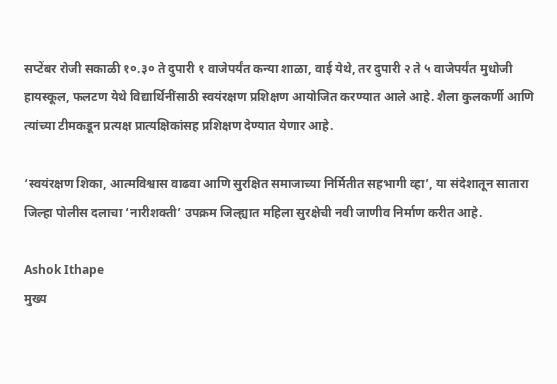सप्टेंबर रोजी सकाळी १०.३० ते दुपारी १ वाजेपर्यंत कन्या शाळा, वाई येथे, तर दुपारी २ ते ५ वाजेपर्यंत मुधोजी हायस्कूल, फलटण येथे विद्यार्थिनींसाठी स्वयंरक्षण प्रशिक्षण आयोजित करण्यात आले आहे. शैला कुलकर्णी आणि त्यांच्या टीमकडून प्रत्यक्ष प्रात्यक्षिकांसह प्रशिक्षण देण्यात येणार आहे.

‘स्वयंरक्षण शिका, आत्मविश्वास वाढवा आणि सुरक्षित समाजाच्या निर्मितीत सहभागी व्हा’, या संदेशातून सातारा जिल्हा पोलीस दलाचा ‘नारीशक्ती’ उपक्रम जिल्ह्यात महिला सुरक्षेची नवी जाणीव निर्माण करीत आहे.

Ashok Ithape
मुख्य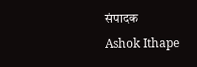संपादक
Ashok Ithape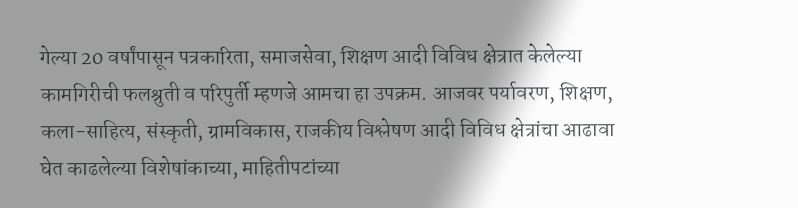गेल्या 20 वर्षांपासून पत्रकारिता, समाजसेवा, शिक्षण आदी विविध क्षेत्रात केलेल्या कामगिरीची फलश्रुती व परिपुर्ती म्हणजे आमचा हा उपक्रम. आजवर पर्यावरण, शिक्षण, कला-साहित्य, संस्कृती, ग्रामविकास, राजकीय विश्लेषण आदी विविध क्षेत्रांचा आढावा घेत काढलेल्या विशेषांकाच्या, माहितीपटांच्या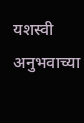यशस्वी अनुभवाच्या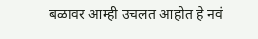बळावर आम्ही उचलत आहोत हे नवं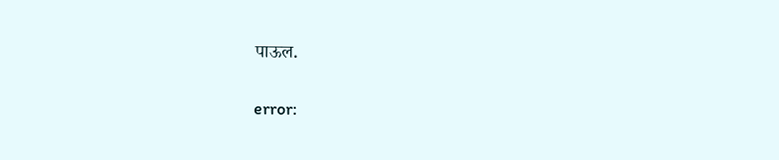पाऊल.

error: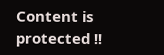Content is protected !!